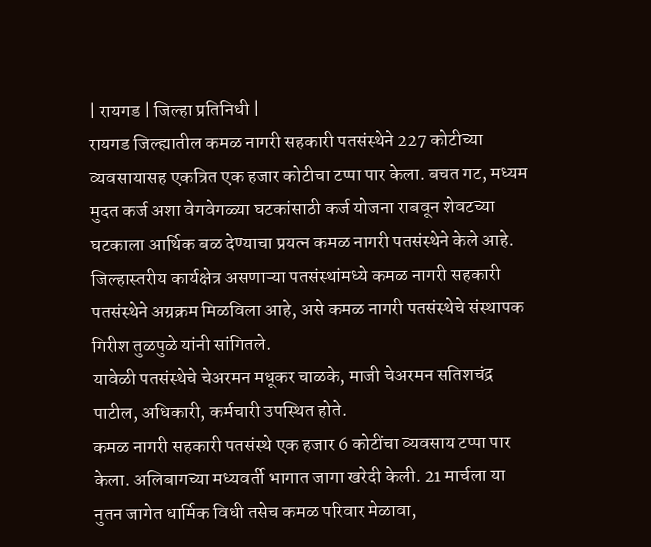| रायगड | जिल्हा प्रतिनिधी |
रायगड जिल्ह्यातील कमळ नागरी सहकारी पतसंस्थेने 227 कोटीच्या व्यवसायासह एकत्रित एक हजार कोटीचा टप्पा पार केला. बचत गट, मध्यम मुदत कर्ज अशा वेगवेगळ्या घटकांसाठी कर्ज योजना राबवून शेवटच्या घटकाला आर्थिक बळ देण्याचा प्रयत्न कमळ नागरी पतसंस्थेने केले आहे. जिल्हास्तरीय कार्यक्षेत्र असणाऱ्या पतसंस्थांमध्ये कमळ नागरी सहकारी पतसंस्थेने अग्रक्रम मिळविला आहे, असे कमळ नागरी पतसंस्थेचे संस्थापक गिरीश तुळपुळे यांनी सांगितले.
यावेळी पतसंस्थेचे चेअरमन मधूकर चाळके, माजी चेअरमन सतिशचंद्र पाटील, अधिकारी, कर्मचारी उपस्थित होते.
कमळ नागरी सहकारी पतसंस्थे एक हजार 6 कोटींचा व्यवसाय टप्पा पार केला. अलिबागच्या मध्यवर्ती भागात जागा खरेदी केली. 21 मार्चला या नुतन जागेत धार्मिक विधी तसेच कमळ परिवार मेळावा,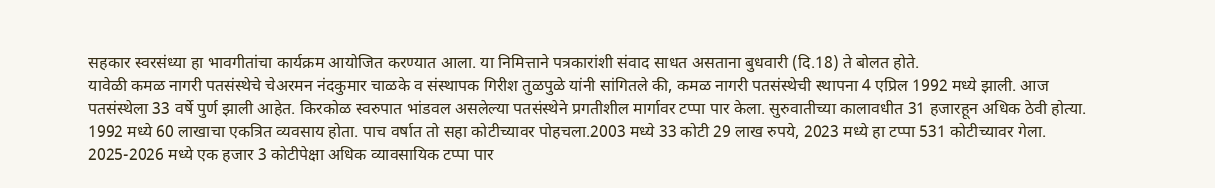सहकार स्वरसंध्या हा भावगीतांचा कार्यक्रम आयोजित करण्यात आला. या निमित्ताने पत्रकारांशी संवाद साधत असताना बुधवारी (दि.18) ते बोलत होते.
यावेळी कमळ नागरी पतसंस्थेचे चेअरमन नंदकुमार चाळके व संस्थापक गिरीश तुळपुळे यांनी सांगितले की, कमळ नागरी पतसंस्थेची स्थापना 4 एप्रिल 1992 मध्ये झाली. आज पतसंस्थेला 33 वर्षे पुर्ण झाली आहेत. किरकोळ स्वरुपात भांडवल असलेल्या पतसंस्थेने प्रगतीशील मार्गावर टप्पा पार केला. सुरुवातीच्या कालावधीत 31 हजारहून अधिक ठेवी होत्या. 1992 मध्ये 60 लाखाचा एकत्रित व्यवसाय होता. पाच वर्षात तो सहा कोटीच्यावर पोहचला.2003 मध्ये 33 कोटी 29 लाख रुपये, 2023 मध्ये हा टप्पा 531 कोटीच्यावर गेला. 2025-2026 मध्ये एक हजार 3 कोटीपेक्षा अधिक व्यावसायिक टप्पा पार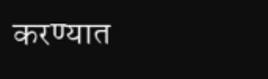करण्यात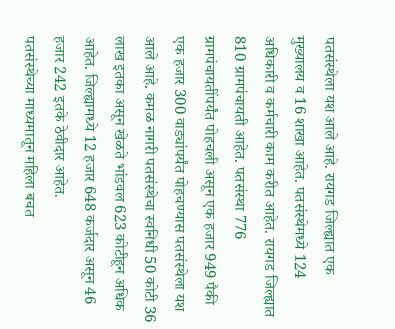पतसंस्थेला यश आले आहे. रायगड जिल्ह्यात एक मुख्यालय व 16 शाखा आहेत. पतसंस्थेमध्ये 124 अधिकारी व कर्मचारी काम करीत आहेत. रायगड जिल्ह्यात 810 ग्रामपंचायती आहेत. पतसंस्था 776 ग्रामपंचायतींपर्यंत पोहचली असून एक हजार 949 पैकी एक हजार 300 वाड्यांपर्यंत पोहचण्यास पतसंस्थेला यश आले आहे. कमळ नागरी पतसंस्थेचा स्वनिधी 50 कोटी 36 लाख इतका असून खेळते भांडवल 623 कोटीहून अधिक आहेत. जिल्ह्यामध्ये 12 हजार 648 कर्जदार असून 46 हजार 242 इतके ठेवीदार आहेत.
पतसंस्थेच्या माध्यमातून महिला बचत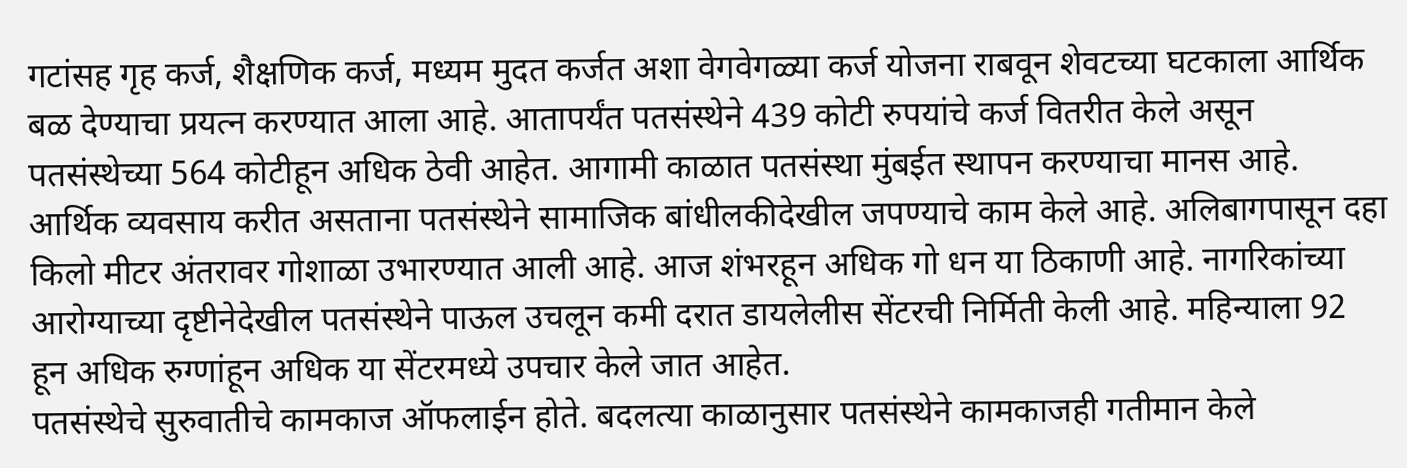गटांसह गृह कर्ज, शैक्षणिक कर्ज, मध्यम मुदत कर्जत अशा वेगवेगळ्या कर्ज योजना राबवून शेवटच्या घटकाला आर्थिक बळ देण्याचा प्रयत्न करण्यात आला आहे. आतापर्यंत पतसंस्थेने 439 कोटी रुपयांचे कर्ज वितरीत केले असून पतसंस्थेच्या 564 कोटीहून अधिक ठेवी आहेत. आगामी काळात पतसंस्था मुंबईत स्थापन करण्याचा मानस आहे. आर्थिक व्यवसाय करीत असताना पतसंस्थेने सामाजिक बांधीलकीदेखील जपण्याचे काम केले आहे. अलिबागपासून दहा किलो मीटर अंतरावर गोशाळा उभारण्यात आली आहे. आज शंभरहून अधिक गो धन या ठिकाणी आहे. नागरिकांच्या आरोग्याच्या दृष्टीनेदेखील पतसंस्थेने पाऊल उचलून कमी दरात डायलेलीस सेंटरची निर्मिती केली आहे. महिन्याला 92 हून अधिक रुग्णांहून अधिक या सेंटरमध्ये उपचार केले जात आहेत.
पतसंस्थेचे सुरुवातीचे कामकाज ऑफलाईन होते. बदलत्या काळानुसार पतसंस्थेने कामकाजही गतीमान केले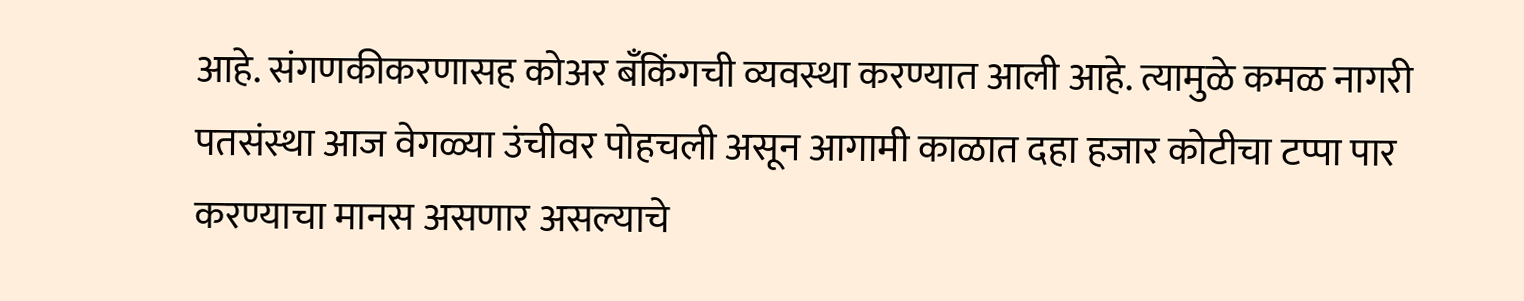आहे. संगणकीकरणासह कोअर बँकिंगची व्यवस्था करण्यात आली आहे. त्यामुळे कमळ नागरी पतसंस्था आज वेगळ्या उंचीवर पोहचली असून आगामी काळात दहा हजार कोटीचा टप्पा पार करण्याचा मानस असणार असल्याचे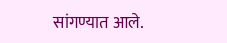सांगण्यात आले.